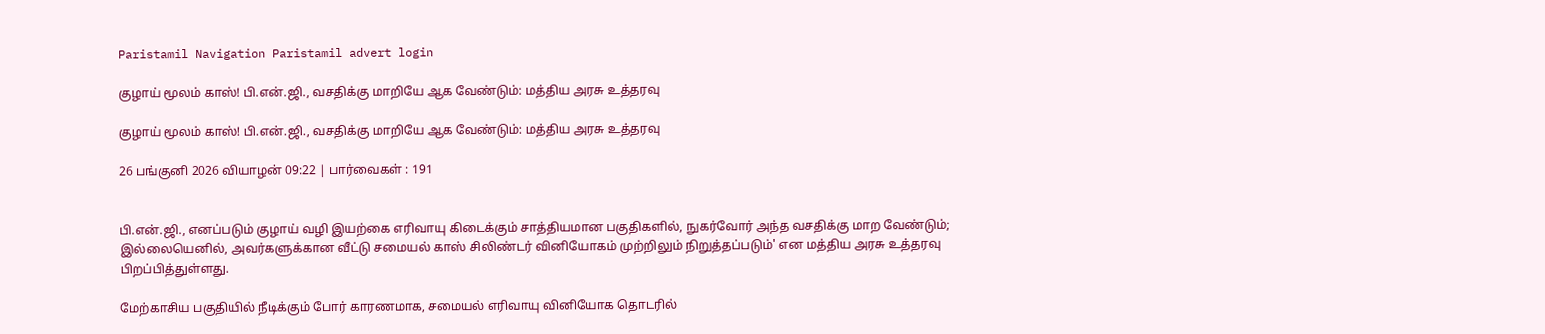Paristamil Navigation Paristamil advert login

குழாய் மூலம் காஸ்! பி.என்.ஜி., வசதிக்கு மாறியே ஆக வேண்டும்: மத்திய அரசு உத்தரவு

குழாய் மூலம் காஸ்! பி.என்.ஜி., வசதிக்கு மாறியே ஆக வேண்டும்: மத்திய அரசு உத்தரவு

26 பங்குனி 2026 வியாழன் 09:22 | பார்வைகள் : 191


பி.என்.ஜி., எனப்படும் குழாய் வழி இயற்கை எரிவாயு கிடைக்கும் சாத்தியமான பகுதிகளில், நுகர்வோர் அந்த வசதிக்கு மாற வேண்டும்; இல்லையெனில், அவர்களுக்கான வீட்டு சமையல் காஸ் சிலிண்டர் வினியோகம் முற்றிலும் நிறுத்தப்படும்' என மத்திய அரசு உத்தரவு பிறப்பித்துள்ளது.

மேற்காசிய பகுதியில் நீடிக்கும் போர் காரணமாக, சமையல் எரிவாயு வினியோக தொடரில்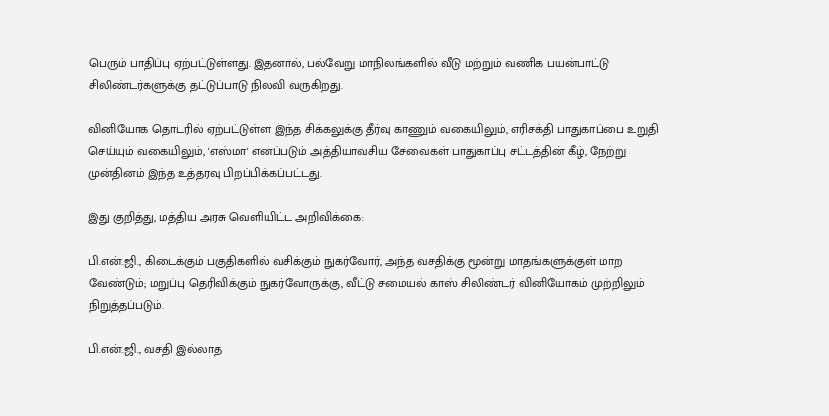பெரும் பாதிப்பு ஏற்பட்டுள்ளது. இதனால், பல்வேறு மாநிலங்களில் வீடு மற்றும் வணிக பயன்பாட்டு சிலிண்டர்களுக்கு தட்டுப்பாடு நிலவி வருகிறது.

வினியோக தொடரில் ஏற்பட்டுள்ள இந்த சிக்கலுக்கு தீர்வு காணும் வகையிலும், எரிசக்தி பாதுகாப்பை உறுதி செய்யும் வகையிலும், 'எஸ்மா' எனப்படும் அத்தியாவசிய சேவைகள் பாதுகாப்பு சட்டத்தின் கீழ், நேற்று முன்தினம் இந்த உத்தரவு பிறப்பிக்கப்பட்டது.

இது குறித்து, மத்திய அரசு வெளியிட்ட அறிவிக்கை:

பி.என்.ஜி., கிடைக்கும் பகுதிகளில் வசிக்கும் நுகர்வோர், அந்த வசதிக்கு மூன்று மாதங்களுக்குள் மாற வேண்டும்; மறுப்பு தெரிவிக்கும் நுகர்வோருக்கு, வீட்டு சமையல் காஸ் சிலிண்டர் வினியோகம் முற்றிலும் நிறுத்தப்படும்.

பி.என்.ஜி., வசதி இல்லாத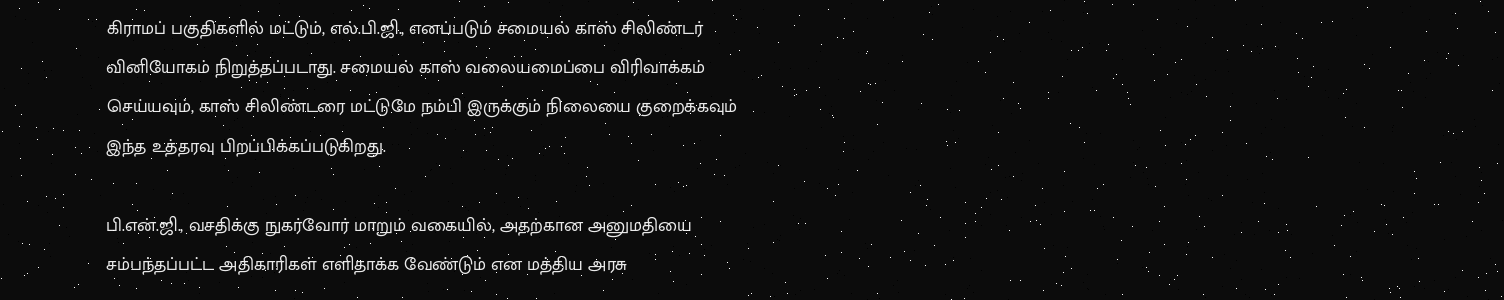கிராமப் பகுதிகளில் மட்டும், எல்.பி.ஜி., எனப்படும் சமையல் காஸ் சிலிண்டர் வினியோகம் நிறுத்தப்படாது. சமையல் காஸ் வலையமைப்பை விரிவாக்கம் செய்யவும், காஸ் சிலிண்டரை மட்டுமே நம்பி இருக்கும் நிலையை குறைக்கவும் இந்த உத்தரவு பிறப்பிக்கப்படுகிறது.

பி.என்.ஜி., வசதிக்கு நுகர்வோர் மாறும் வகையில், அதற்கான அனுமதியை சம்பந்தப்பட்ட அதிகாரிகள் எளிதாக்க வேண்டும் என மத்திய அரசு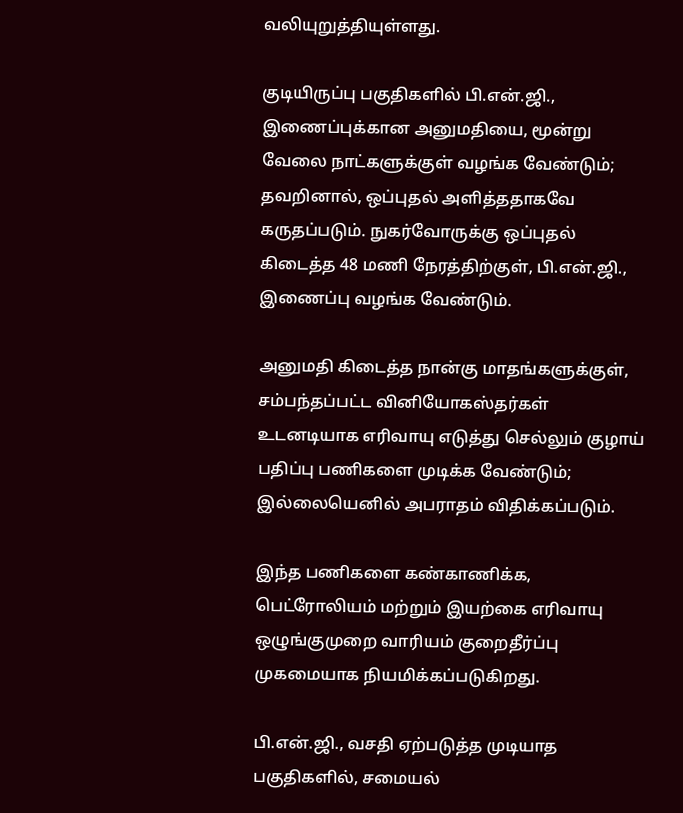வலியுறுத்தியுள்ளது.

குடியிருப்பு பகுதிகளில் பி.என்.ஜி., இணைப்புக்கான அனுமதியை, மூன்று வேலை நாட்களுக்குள் வழங்க வேண்டும்; தவறினால், ஒப்புதல் அளித்ததாகவே கருதப்படும். நுகர்வோருக்கு ஒப்புதல் கிடைத்த 48 மணி நேரத்திற்குள், பி.என்.ஜி., இணைப்பு வழங்க வேண்டும்.

அனுமதி கிடைத்த நான்கு மாதங்களுக்குள், சம்பந்தப்பட்ட வினியோகஸ்தர்கள் உடனடியாக எரிவாயு எடுத்து செல்லும் குழாய் பதிப்பு பணிகளை முடிக்க வேண்டும்; இல்லையெனில் அபராதம் விதிக்கப்படும்.

இந்த பணிகளை கண்காணிக்க, பெட்ரோலியம் மற்றும் இயற்கை எரிவாயு ஒழுங்குமுறை வாரியம் குறைதீர்ப்பு முகமையாக நியமிக்கப்படுகிறது.

பி.என்.ஜி., வசதி ஏற்படுத்த முடியாத பகுதிகளில், சமையல்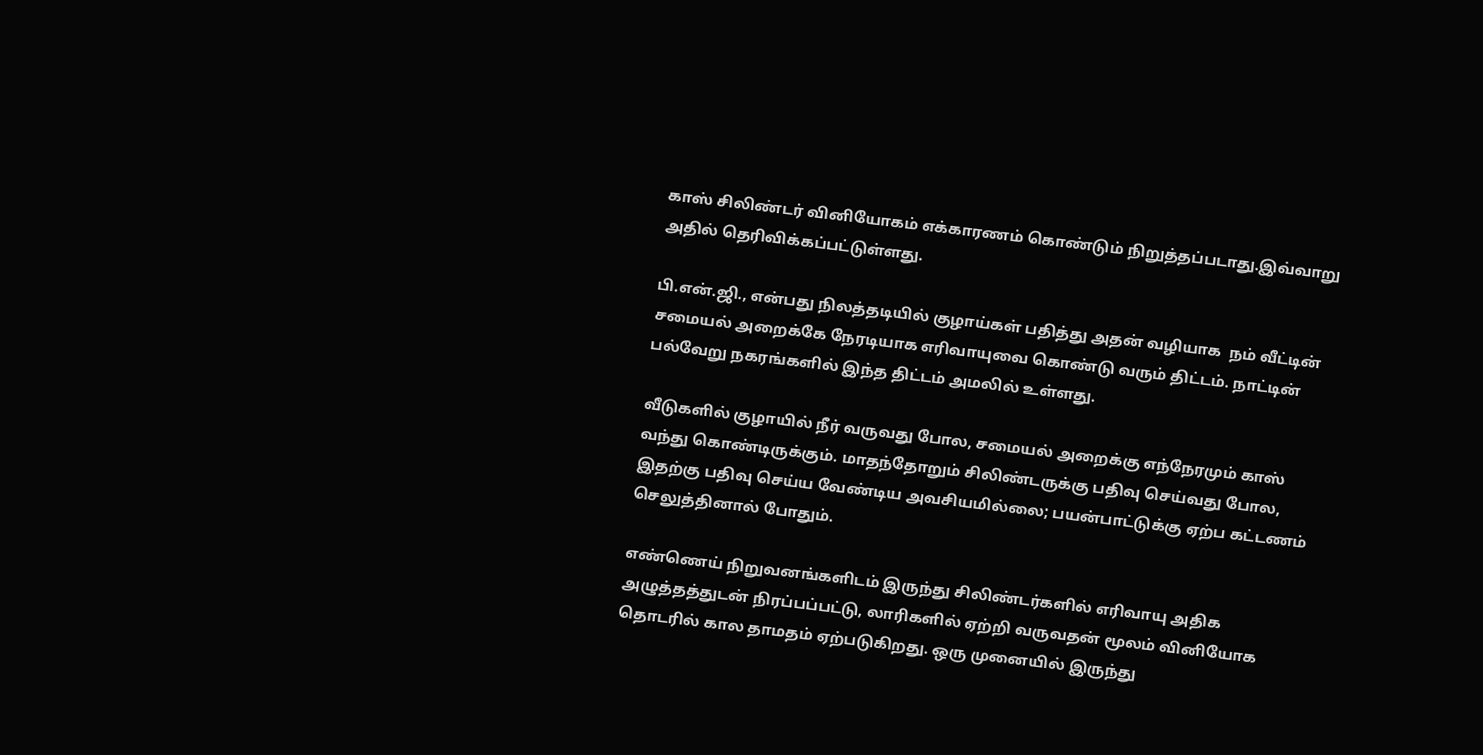காஸ் சிலிண்டர் வினியோகம் எக்காரணம் கொண்டும் நிறுத்தப்படாது.இவ்வாறு அதில் தெரிவிக்கப்பட்டுள்ளது.

பி.என்.ஜி., என்பது நிலத்தடியில் குழாய்கள் பதித்து அதன் வழியாக  நம் வீட்டின் சமையல் அறைக்கே நேரடியாக எரிவாயுவை கொண்டு வரும் திட்டம். நாட்டின் பல்வேறு நகரங்களில் இந்த திட்டம் அமலில் உள்ளது.

வீடுகளில் குழாயில் நீர் வருவது போல, சமையல் அறைக்கு எந்நேரமும் காஸ் வந்து கொண்டிருக்கும். மாதந்தோறும் சிலிண்டருக்கு பதிவு செய்வது போல, இதற்கு பதிவு செய்ய வேண்டிய அவசியமில்லை; பயன்பாட்டுக்கு ஏற்ப கட்டணம் செலுத்தினால் போதும்.

எண்ணெய் நிறுவனங்களிடம் இருந்து சிலிண்டர்களில் எரிவாயு அதிக அழுத்தத்துடன் நிரப்பப்பட்டு, லாரிகளில் ஏற்றி வருவதன் மூலம் வினியோக தொடரில் கால தாமதம் ஏற்படுகிறது. ஒரு முனையில் இருந்து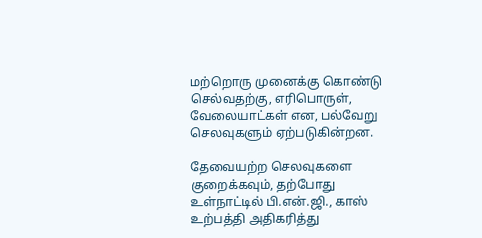மற்றொரு முனைக்கு கொண்டு செல்வதற்கு, எரிபொருள், வேலையாட்கள் என, பல்வேறு செலவுகளும் ஏற்படுகின்றன.

தேவையற்ற செலவுகளை குறைக்கவும், தற்போது உள்நாட்டில் பி.என்.ஜி., காஸ் உற்பத்தி அதிகரித்து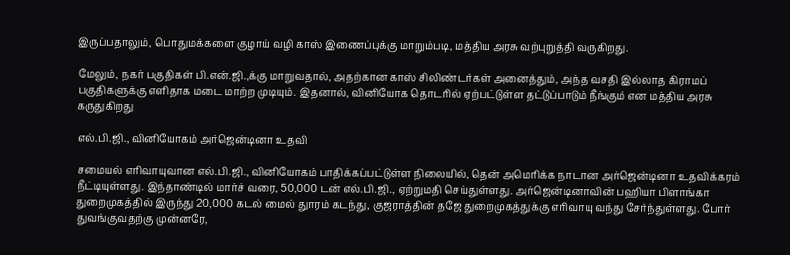இருப்பதாலும், பொதுமக்களை குழாய் வழி காஸ் இணைப்புக்கு மாறும்படி, மத்திய அரசு வற்புறுத்தி வருகிறது.

மேலும், நகர் பகுதிகள் பி.என்.ஜி.,க்கு மாறுவதால், அதற்கான காஸ் சிலிண்டர்கள் அனைத்தும், அந்த வசதி இல்லாத கிராமப் பகுதிகளுக்கு எளிதாக மடை மாற்ற முடியும். இதனால், வினியோக தொடரில் ஏற்பட்டுள்ள தட்டுப்பாடும் நீங்கும் என மத்திய அரசு கருதுகிறது

எல்.பி.ஜி., வினியோகம் அர்ஜென்டினா உதவி

சமையல் எரிவாயுவான எல்.பி.ஜி., வினியோகம் பாதிக்கப்பட்டுள்ள நிலையில், தென் அமெரிக்க நாடான அர்ஜென்டினா உதவிக்கரம் நீட்டியுள்ளது. இந்தாண்டில் மார்ச் வரை, 50,000 டன் எல்.பி.ஜி., ஏற்றுமதி செய்துள்ளது. அர்ஜென்டினாவின் பஹியா பிளாங்கா துறைமுகத்தில் இருந்து 20,000 கடல் மைல் துாரம் கடந்து, குஜராத்தின் தஜே துறைமுகத்துக்கு எரிவாயு வந்து சேர்ந்துள்ளது. போர் துவங்குவதற்கு முன்னரே,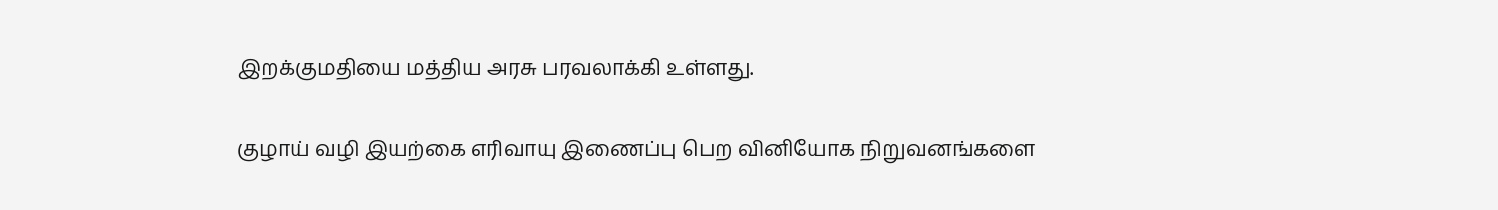இறக்குமதியை மத்திய அரசு பரவலாக்கி உள்ளது.

குழாய் வழி இயற்கை எரிவாயு இணைப்பு பெற வினியோக நிறுவனங்களை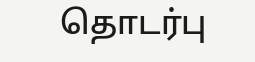தொடர்பு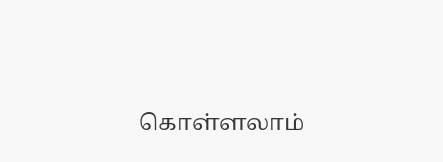கொள்ளலாம்